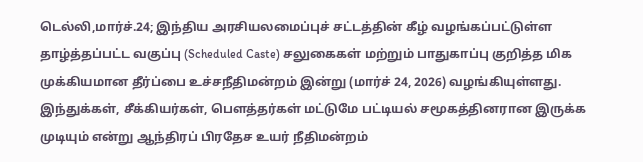டெல்லி,மார்ச்.24; இந்திய அரசியலமைப்புச் சட்டத்தின் கீழ் வழங்கப்பட்டுள்ள தாழ்த்தப்பட்ட வகுப்பு (Scheduled Caste) சலுகைகள் மற்றும் பாதுகாப்பு குறித்த மிக முக்கியமான தீர்ப்பை உச்சநீதிமன்றம் இன்று (மார்ச் 24, 2026) வழங்கியுள்ளது. இந்துக்கள், சீக்கியர்கள், பௌத்தர்கள் மட்டுமே பட்டியல் சமூகத்தினரான இருக்க முடியும் என்று ஆந்திரப் பிரதேச உயர் நீதிமன்றம்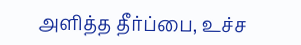அளித்த தீர்ப்பை, உச்ச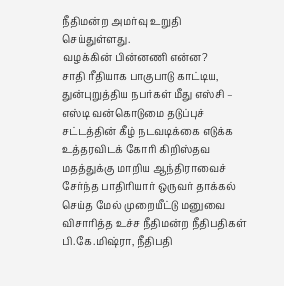நீதிமன்ற அமர்வு உறுதி செய்துள்ளது.
வழக்கின் பின்னணி என்ன?
சாதி ரீதியாக பாகுபாடு காட்டிய, துன்புறுத்திய நபர்கள் மீது எஸ்சி – எஸ்டி வன்கொடுமை தடுப்புச் சட்டத்தின் கீழ் நடவடிக்கை எடுக்க உத்தரவிடக் கோரி கிறிஸ்தவ மதத்துக்கு மாறிய ஆந்திராவைச் சேர்ந்த பாதிரியார் ஒருவர் தாக்கல் செய்த மேல் முறையீட்டு மனுவை விசாரித்த உச்ச நீதிமன்ற நீதிபதிகள் பி.கே.மிஷ்ரா, நீதிபதி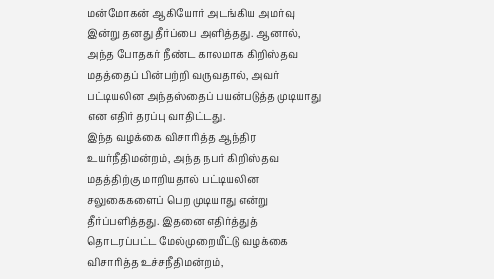மன்மோகன் ஆகியோர் அடங்கிய அமர்வு இன்று தனது தீர்ப்பை அளித்தது. ஆனால், அந்த போதகர் நீண்ட காலமாக கிறிஸ்தவ மதத்தைப் பின்பற்றி வருவதால், அவர் பட்டியலின அந்தஸ்தைப் பயன்படுத்த முடியாது என எதிர் தரப்பு வாதிட்டது.
இந்த வழக்கை விசாரித்த ஆந்திர உயர்நீதிமன்றம், அந்த நபர் கிறிஸ்தவ மதத்திற்கு மாறியதால் பட்டியலின சலுகைகளைப் பெற முடியாது என்று தீர்ப்பளித்தது. இதனை எதிர்த்துத் தொடரப்பட்ட மேல்முறையீட்டு வழக்கை விசாரித்த உச்சநீதிமன்றம்,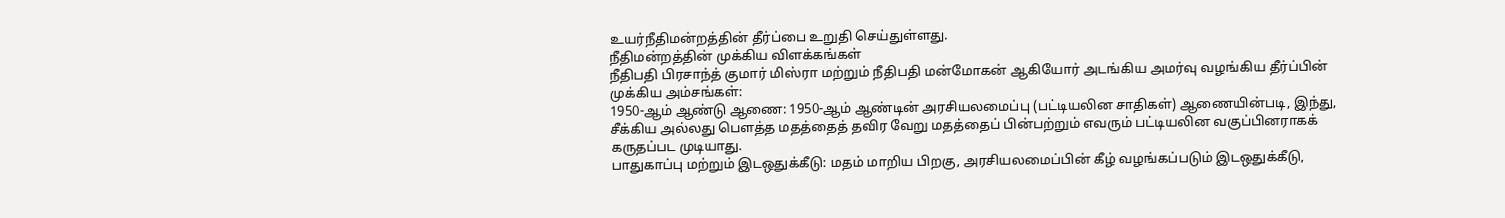உயர்நீதிமன்றத்தின் தீர்ப்பை உறுதி செய்துள்ளது.
நீதிமன்றத்தின் முக்கிய விளக்கங்கள்
நீதிபதி பிரசாந்த் குமார் மிஸ்ரா மற்றும் நீதிபதி மன்மோகன் ஆகியோர் அடங்கிய அமர்வு வழங்கிய தீர்ப்பின் முக்கிய அம்சங்கள்:
1950-ஆம் ஆண்டு ஆணை: 1950-ஆம் ஆண்டின் அரசியலமைப்பு (பட்டியலின சாதிகள்) ஆணையின்படி, இந்து, சீக்கிய அல்லது பௌத்த மதத்தைத் தவிர வேறு மதத்தைப் பின்பற்றும் எவரும் பட்டியலின வகுப்பினராகக் கருதப்பட முடியாது.
பாதுகாப்பு மற்றும் இடஒதுக்கீடு: மதம் மாறிய பிறகு, அரசியலமைப்பின் கீழ் வழங்கப்படும் இடஒதுக்கீடு,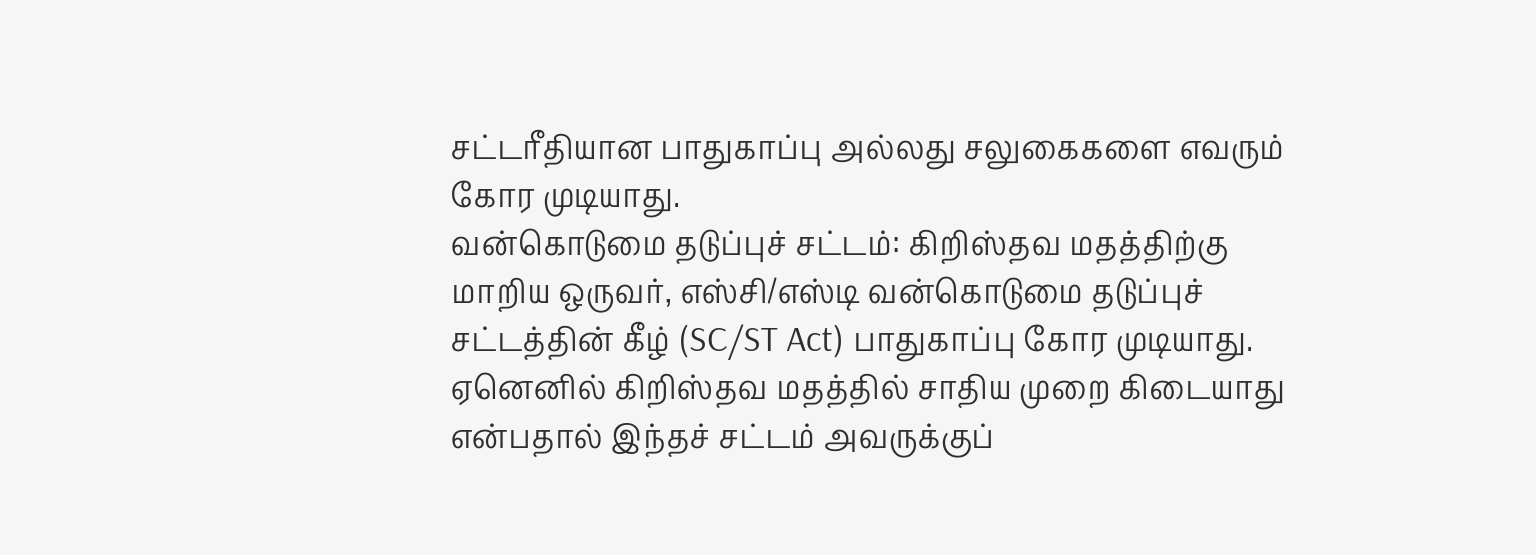சட்டரீதியான பாதுகாப்பு அல்லது சலுகைகளை எவரும் கோர முடியாது.
வன்கொடுமை தடுப்புச் சட்டம்: கிறிஸ்தவ மதத்திற்கு மாறிய ஒருவர், எஸ்சி/எஸ்டி வன்கொடுமை தடுப்புச் சட்டத்தின் கீழ் (SC/ST Act) பாதுகாப்பு கோர முடியாது. ஏனெனில் கிறிஸ்தவ மதத்தில் சாதிய முறை கிடையாது என்பதால் இந்தச் சட்டம் அவருக்குப்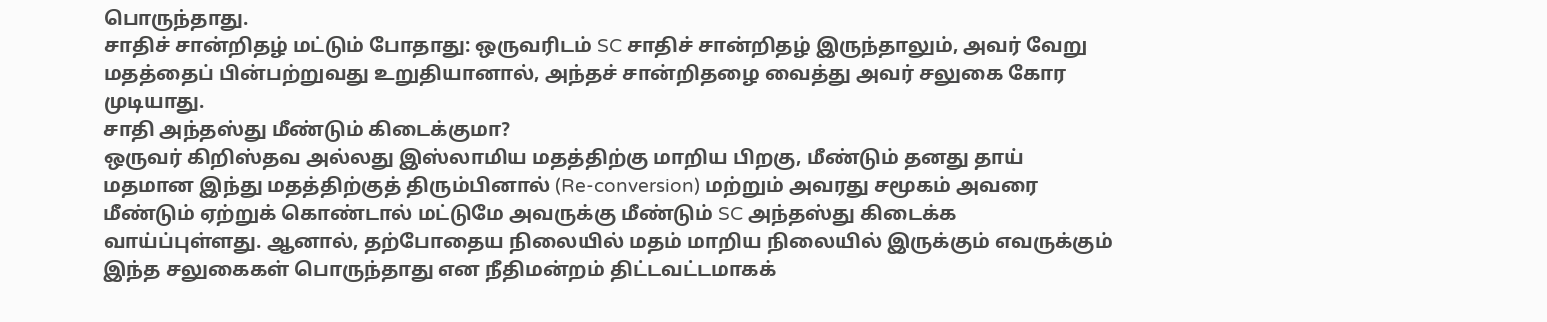பொருந்தாது.
சாதிச் சான்றிதழ் மட்டும் போதாது: ஒருவரிடம் SC சாதிச் சான்றிதழ் இருந்தாலும், அவர் வேறு மதத்தைப் பின்பற்றுவது உறுதியானால், அந்தச் சான்றிதழை வைத்து அவர் சலுகை கோர முடியாது.
சாதி அந்தஸ்து மீண்டும் கிடைக்குமா?
ஒருவர் கிறிஸ்தவ அல்லது இஸ்லாமிய மதத்திற்கு மாறிய பிறகு, மீண்டும் தனது தாய் மதமான இந்து மதத்திற்குத் திரும்பினால் (Re-conversion) மற்றும் அவரது சமூகம் அவரை மீண்டும் ஏற்றுக் கொண்டால் மட்டுமே அவருக்கு மீண்டும் SC அந்தஸ்து கிடைக்க வாய்ப்புள்ளது. ஆனால், தற்போதைய நிலையில் மதம் மாறிய நிலையில் இருக்கும் எவருக்கும் இந்த சலுகைகள் பொருந்தாது என நீதிமன்றம் திட்டவட்டமாகக்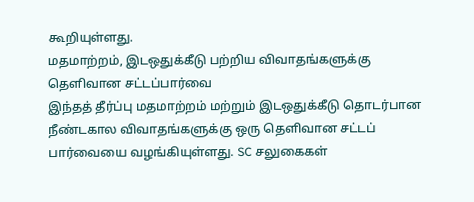கூறியுள்ளது.
மதமாற்றம், இடஒதுக்கீடு பற்றிய விவாதங்களுக்கு தெளிவான சட்டப்பார்வை
இந்தத் தீர்ப்பு மதமாற்றம் மற்றும் இடஒதுக்கீடு தொடர்பான நீண்டகால விவாதங்களுக்கு ஒரு தெளிவான சட்டப் பார்வையை வழங்கியுள்ளது. SC சலுகைகள்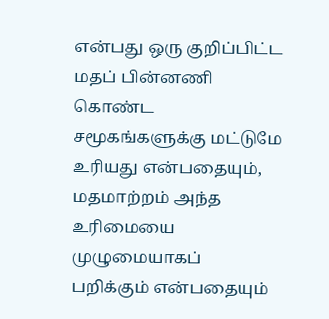என்பது ஒரு குறிப்பிட்ட மதப் பின்னணி கொண்ட சமூகங்களுக்கு மட்டுமே உரியது என்பதையும், மதமாற்றம் அந்த உரிமையை முழுமையாகப் பறிக்கும் என்பதையும்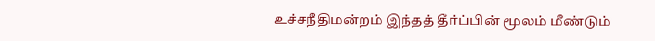உச்சநீதிமன்றம் இந்தத் தீர்ப்பின் மூலம் மீண்டும்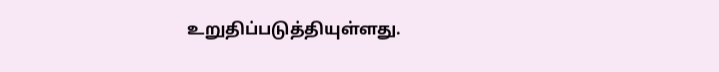உறுதிப்படுத்தியுள்ளது.